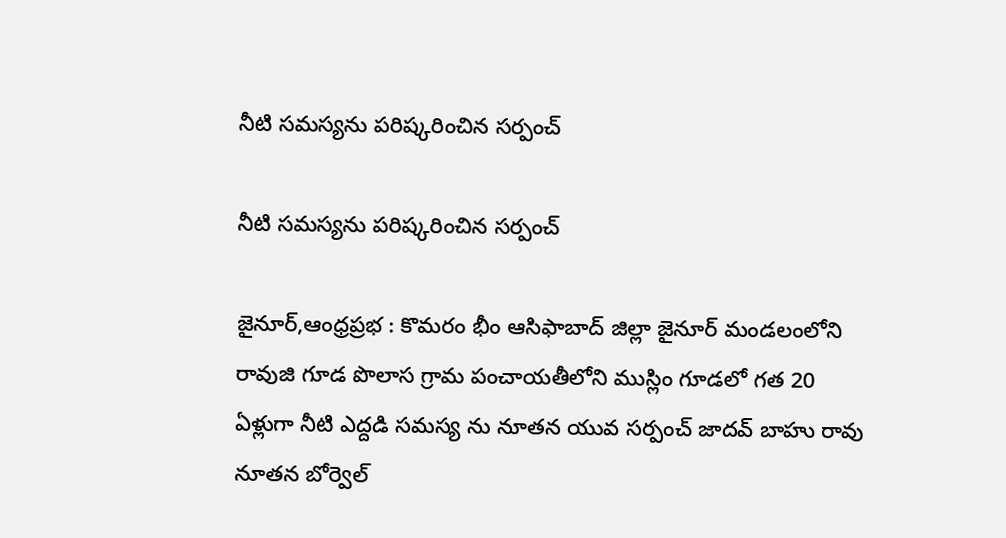నీటి సమస్యను పరిష్కరించిన సర్పంచ్

నీటి సమస్యను పరిష్కరించిన సర్పంచ్

జైనూర్,ఆంధ్రప్రభ : కొమరం భీం ఆసిఫాబాద్ జిల్లా జైనూర్ మండలంలోని రావుజి గూడ పొలాస గ్రామ పంచాయతీలోని ముస్లిం గూడలో గత 20 ఏళ్లుగా నీటి ఎద్దడి సమస్య ను నూతన యువ సర్పంచ్ జాదవ్ బాహు రావు నూతన బోర్వెల్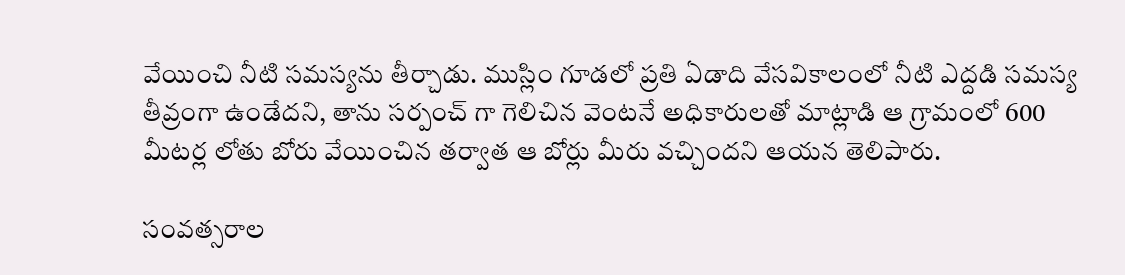వేయించి నీటి సమస్యను తీర్చాడు. ముస్లిం గూడలో ప్రతి ఏడాది వేసవికాలంలో నీటి ఎద్దడి సమస్య తీవ్రంగా ఉండేదని, తాను సర్పంచ్ గా గెలిచిన వెంటనే అధికారులతో మాట్లాడి ఆ గ్రామంలో 600 మీటర్ల లోతు బోరు వేయించిన తర్వాత ఆ బోర్లు మీరు వచ్చిందని ఆయన తెలిపారు.

సంవత్సరాల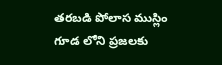తరబడి పోలాస ముస్లిం గూడ లోని ప్రజలకు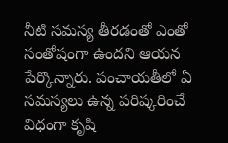నీటి సమస్య తీరడంతో ఎంతో సంతోషంగా ఉందని ఆయన పేర్కొన్నారు. పంచాయతీలో ఏ సమస్యలు ఉన్న పరిష్కరించే విధంగా కృషి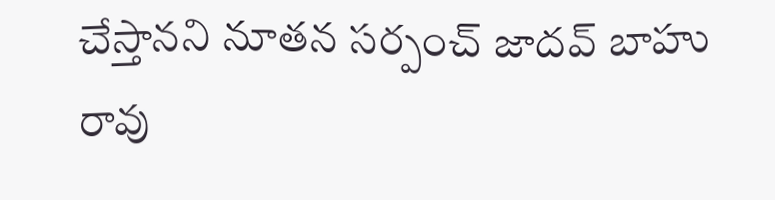చేస్తానని నూతన సర్పంచ్ జాదవ్ బాహు రావు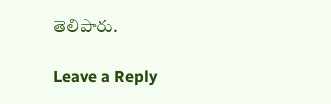తెలిపారు.

Leave a Reply